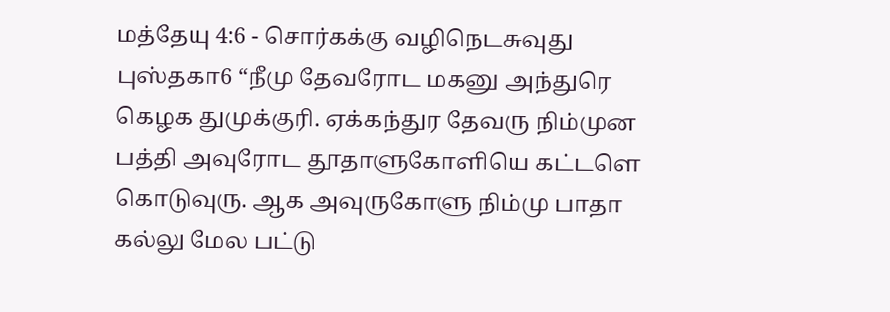மத்தேயு 4:6 - சொர்கக்கு வழிநெடசுவுது புஸ்தகா6 “நீமு தேவரோட மகனு அந்துரெ கெழக துமுக்குரி. ஏக்கந்துர தேவரு நிம்முன பத்தி அவுரோட தூதாளுகோளியெ கட்டளெ கொடுவுரு. ஆக அவுருகோளு நிம்மு பாதா கல்லு மேல பட்டு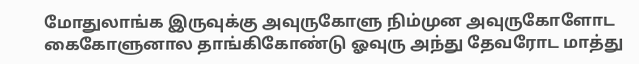மோதுலாங்க இருவுக்கு அவுருகோளு நிம்முன அவுருகோளோட கைகோளுனால தாங்கிகோண்டு ஓவுரு அந்து தேவரோட மாத்து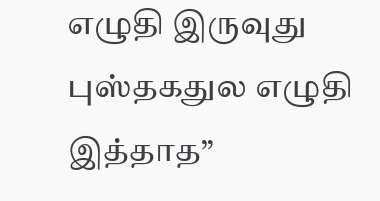எழுதி இருவுது புஸ்தகதுல எழுதி இத்தாத”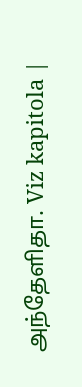அந்தேளிதா. Viz kapitola |